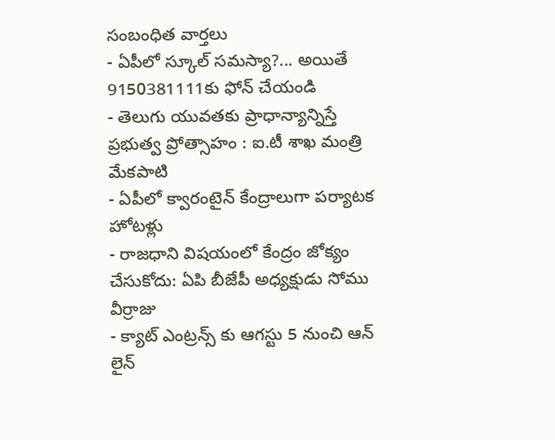సంబంధిత వార్తలు
- ఏపీలో స్కూల్ సమస్యా?... అయితే 9150381111కు ఫోన్ చేయండి
- తెలుగు యువతకు ప్రాధాన్యాన్నిస్తే ప్రభుత్వ ప్రోత్సాహం : ఐ.టీ శాఖ మంత్రి మేకపాటి
- ఏపీలో క్వారంటైన్ కేంద్రాలుగా పర్యాటక హోటళ్లు
- రాజధాని విషయంలో కేంద్రం జోక్యం చేసుకోదు: ఏపి బీజేపీ అధ్యక్షుడు సోము వీర్రాజు
- క్యాట్ ఎంట్రన్స్ కు ఆగస్టు 5 నుంచి ఆన్ లైన్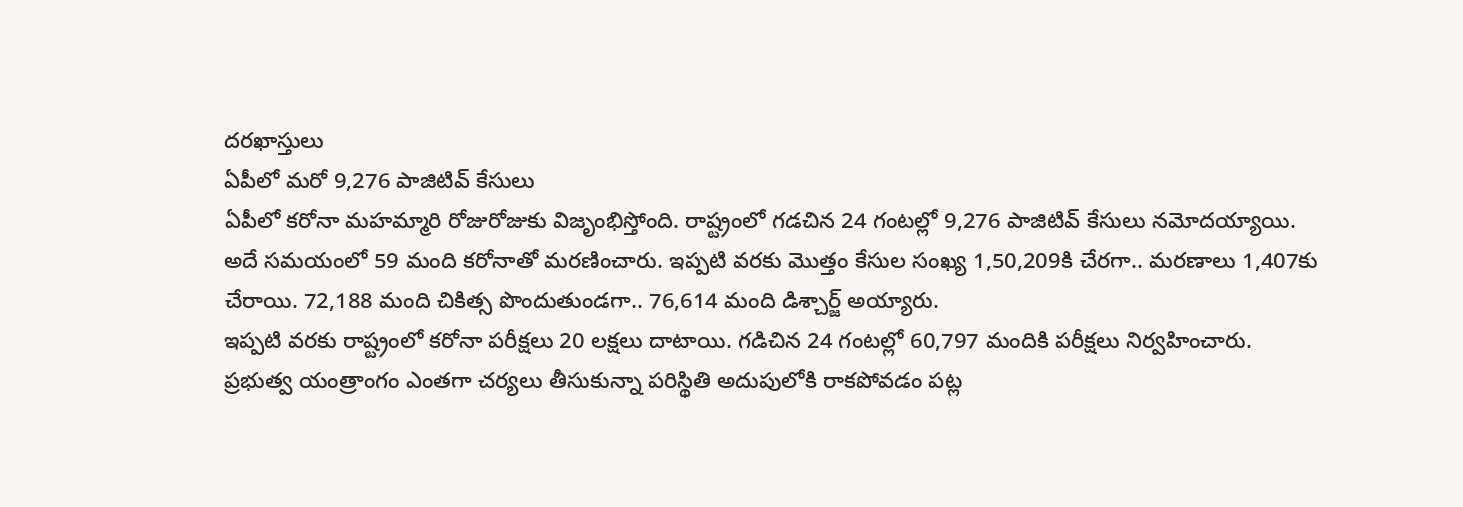దరఖాస్తులు
ఏపీలో మరో 9,276 పాజిటివ్ కేసులు
ఏపీలో కరోనా మహమ్మారి రోజురోజుకు విజృంభిస్తోంది. రాష్ట్రంలో గడచిన 24 గంటల్లో 9,276 పాజిటివ్ కేసులు నమోదయ్యాయి.
అదే సమయంలో 59 మంది కరోనాతో మరణించారు. ఇప్పటి వరకు మొత్తం కేసుల సంఖ్య 1,50,209కి చేరగా.. మరణాలు 1,407కు చేరాయి. 72,188 మంది చికిత్స పొందుతుండగా.. 76,614 మంది డిశ్చార్జ్ అయ్యారు.
ఇప్పటి వరకు రాష్ట్రంలో కరోనా పరీక్షలు 20 లక్షలు దాటాయి. గడిచిన 24 గంటల్లో 60,797 మందికి పరీక్షలు నిర్వహించారు.
ప్రభుత్వ యంత్రాంగం ఎంతగా చర్యలు తీసుకున్నా పరిస్థితి అదుపులోకి రాకపోవడం పట్ల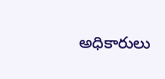అధికారులు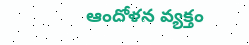ఆందోళన వ్యక్తం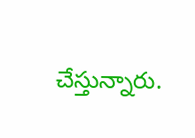చేస్తున్నారు.